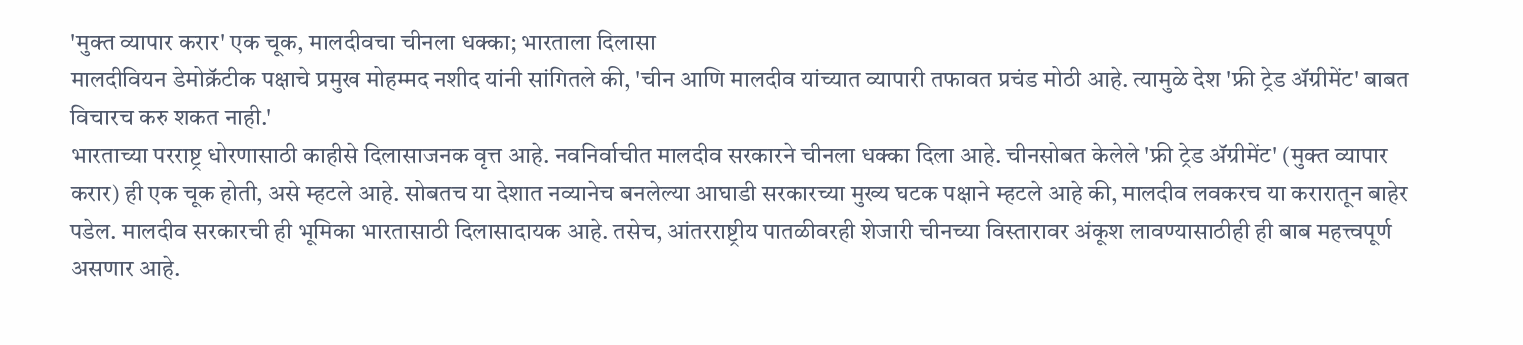'मुक्त व्यापार करार' एक चूक, मालदीवचा चीनला धक्का; भारताला दिलासा
मालदीवियन डेमोक्रॅटीक पक्षाचे प्रमुख मोहम्मद नशीद यांनी सांगितले की, 'चीन आणि मालदीव यांच्यात व्यापारी तफावत प्रचंड मोठी आहे. त्यामुळे देश 'फ्री ट्रेड ॲग्रीमेंट' बाबत विचारच करु शकत नाही.'
भारताच्या परराष्ट्र धोरणासाठी काहीसे दिलासाजनक वृत्त आहे. नवनिर्वाचीत मालदीव सरकारने चीनला धक्का दिला आहे. चीनसोबत केलेले 'फ्री ट्रेड ॲग्रीमेंट' (मुक्त व्यापार करार) ही एक चूक होती, असे म्हटले आहे. सोबतच या देशात नव्यानेच बनलेल्या आघाडी सरकारच्या मुख्य घटक पक्षाने म्हटले आहे की, मालदीव लवकरच या करारातून बाहेर पडेल. मालदीव सरकारची ही भूमिका भारतासाठी दिलासादायक आहे. तसेच, आंतरराष्ट्रीय पातळीवरही शेजारी चीनच्या विस्तारावर अंकूश लावण्यासाठीही ही बाब महत्त्वपूर्ण असणार आहे.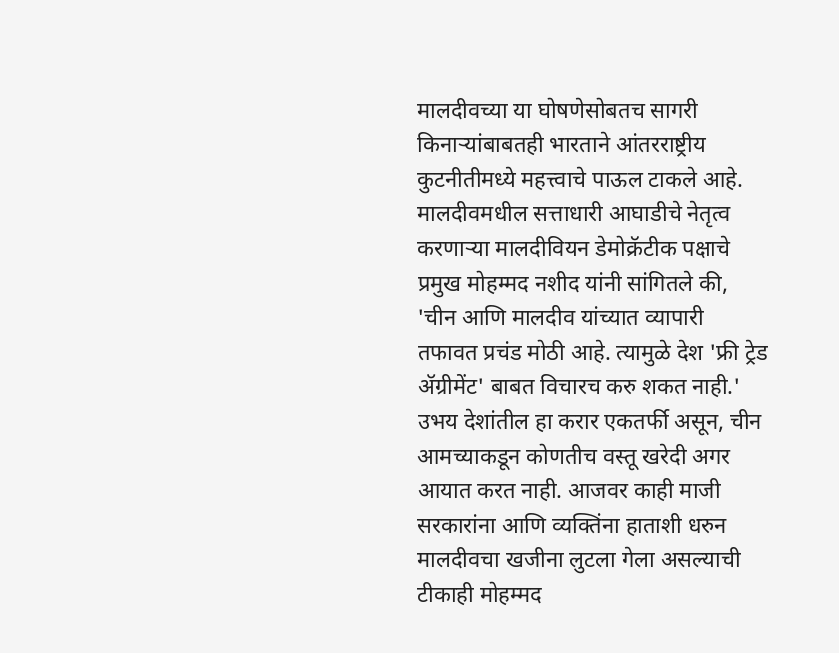मालदीवच्या या घोषणेसोबतच सागरी किनाऱ्यांबाबतही भारताने आंतरराष्ट्रीय कुटनीतीमध्ये महत्त्वाचे पाऊल टाकले आहे. मालदीवमधील सत्ताधारी आघाडीचे नेतृत्व करणाऱ्या मालदीवियन डेमोक्रॅटीक पक्षाचे प्रमुख मोहम्मद नशीद यांनी सांगितले की, 'चीन आणि मालदीव यांच्यात व्यापारी तफावत प्रचंड मोठी आहे. त्यामुळे देश 'फ्री ट्रेड ॲग्रीमेंट' बाबत विचारच करु शकत नाही.'
उभय देशांतील हा करार एकतर्फी असून, चीन आमच्याकडून कोणतीच वस्तू खरेदी अगर आयात करत नाही. आजवर काही माजी सरकारांना आणि व्यक्तिंना हाताशी धरुन मालदीवचा खजीना लुटला गेला असल्याची टीकाही मोहम्मद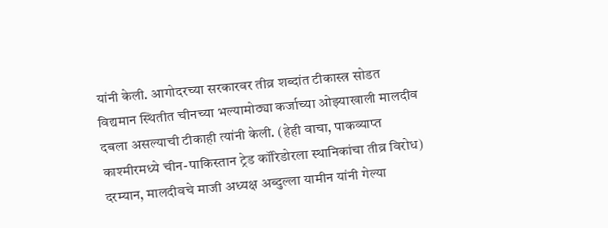यांनी केली. आगोदरच्या सरकारवर तीव्र शब्दांत टीकास्त्र सोडत विद्यमान स्थितीत चीनच्या भल्यामोठ्या कर्जाच्या ओझ्याखाली मालदीव दबला असल्याची टीकाही त्यांनी केली. (हेही वाचा, पाकव्याप्त काश्मीरमध्ये चीन-पाकिस्तान ट्रेड कॉरिडोरला स्थानिकांचा तीव्र विरोध)
दरम्यान, मालदीवचे माजी अध्यक्ष अब्दुल्ला यामीन यांनी गेल्या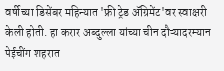वर्षीच्या डिसेंबर महिन्यात 'फ्री ट्रेड ॲग्रिमेंट'वर स्वाक्षरी केली होती. हा करार अब्दुल्ला यांच्या चीन दौऱ्यादरम्यान पेईचींग शहरात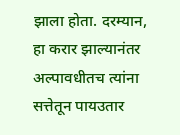झाला होता. दरम्यान, हा करार झाल्यानंतर अल्पावधीतच त्यांना सत्तेतून पायउतार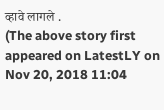व्हावे लागले .
(The above story first appeared on LatestLY on Nov 20, 2018 11:04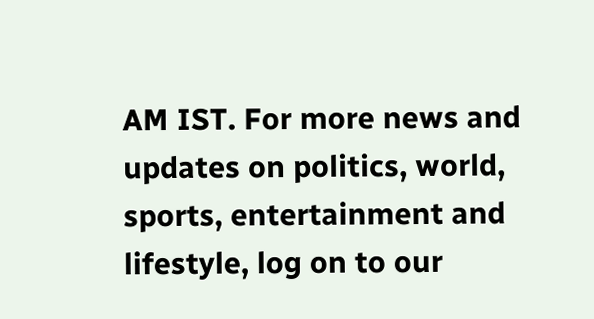AM IST. For more news and updates on politics, world, sports, entertainment and lifestyle, log on to our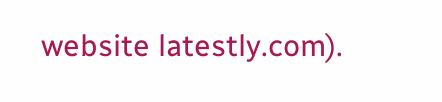website latestly.com).